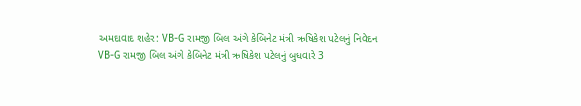અમદાવાદ શહેર: VB-G રામજી બિલ અંગે કેબિનેટ મંત્રી ઋષિકેશ પટેલનું નિવેદન
VB-G રામજી બિલ અંગે કેબિનેટ મંત્રી ઋષિકેશ પટેલનું બુધવારે 3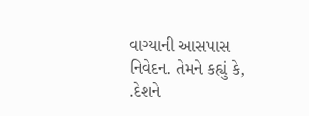વાગ્યાની આસપાસ નિવેદન. તેમને કહ્યું કે, .દેશને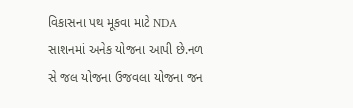વિકાસના પથ મૂકવા માટે NDA સાશનમાં અનેક યોજના આપી છે.નળ સે જલ યોજના ઉજવલા યોજના જન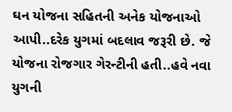ઘન યોજના સહિતની અનેક યોજનાઓ આપી..દરેક યુગમાં બદલાવ જરૂરી છે. જે યોજના રોજગાર ગેરન્ટીની હતી..હવે નવા યુગની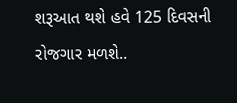શરૂઆત થશે હવે 125 દિવસની રોજગાર મળશે..